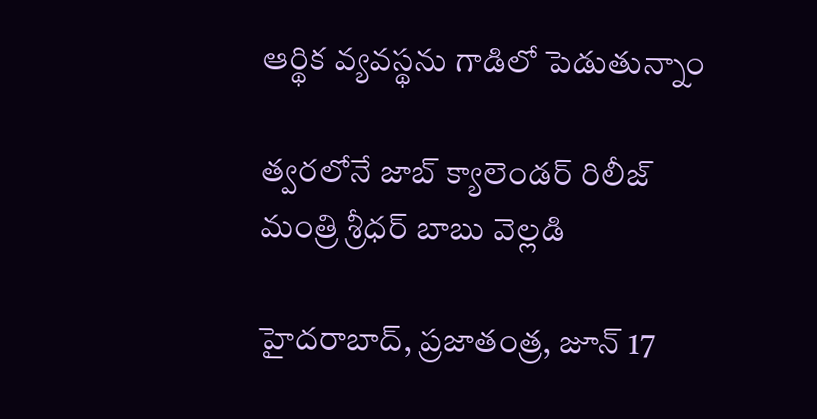ఆర్థిక వ్యవస్థను గాడిలో పెడుతున్నాం

త్వరలోనే జాబ్‌ ‌క్యాలెండర్‌ ‌రిలీజ్‌
మంత్రి శ్రీధర్‌ ‌బాబు వెల్లడి

హైదరాబాద్‌, ప్రజాతంత్ర, జూన్‌ 17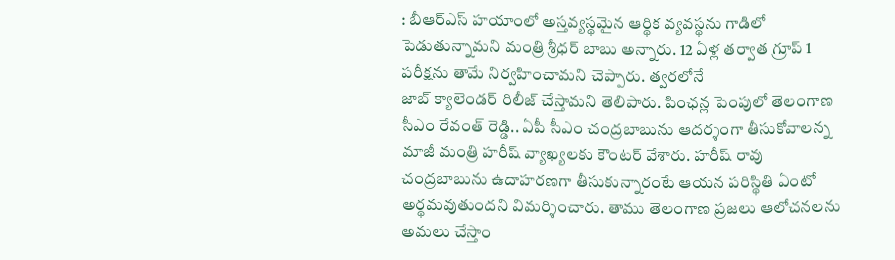: బీఆర్‌ఎస్‌ ‌హయాంలో అస్తవ్యస్థమైన ఆర్థిక వ్యవస్థను గాడిలో పెడుతున్నామని మంత్రి శ్రీధర్‌ ‌బాబు అన్నారు. 12 ఏళ్ల తర్వాత గ్రూప్‌ 1 పరీక్షను తామే నిర్వహించామని చెప్పారు. త్వరలోనే జాబ్‌ ‌క్యాలెండర్‌ ‌రిలీజ్‌ ‌చేస్తామని తెలిపారు. పింఛన్ల పెంపులో తెలంగాణ సీఎం రేవంత్‌ ‌రెడ్డి.. ఏపీ సీఎం చంద్రబాబును ఆదర్శంగా తీసుకోవాలన్న మాజీ మంత్రి హరీష్‌ ‌వ్యాఖ్యలకు కౌంటర్‌ ‌వేశారు. హరీష్‌ ‌రావు చంద్రబాబును ఉదాహరణగా తీసుకున్నారంటే ఆయన పరిస్థితి ఏంటో అర్థమవుతుందని విమర్శించారు. తాము తెలంగాణ ప్రజలు ఆలోచనలను అమలు చేస్తాం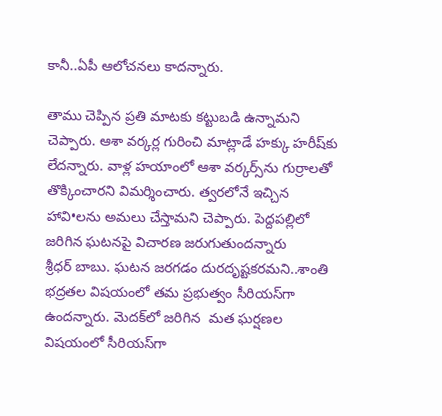కానీ..ఏపీ ఆలోచనలు కాదన్నారు.

తాము చెప్పిన ప్రతి మాటకు కట్టుబడి ఉన్నామని చెప్పారు. ఆశా వర్కర్ల గురించి మాట్లాడే హక్కు హరీష్‌కు లేదన్నారు. వాళ్ల హయాంలో ఆశా వర్కర్స్‌ను గుర్రాలతో తొక్కించారని విమర్శించారు. త్వరలోనే ఇచ్చిన హావి•లను అమలు చేస్తామని చెప్పారు. పెద్దపల్లిలో జరిగిన ఘటనపై విచారణ జరుగుతుందన్నారు శ్రీధర్‌ ‌బాబు. ఘటన జరగడం దురదృష్టకరమని..శాంతి భద్రతల విషయంలో తమ ప్రభుత్వం సీరియస్‌గా ఉందన్నారు. మెదక్‌లో జరిగిన  మత ఘర్షణల విషయంలో సీరియస్‌గా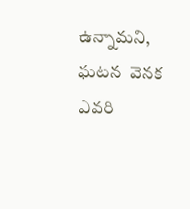ఉన్నామని, ఘటన  వెనక ఎవరి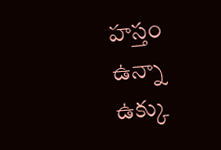హస్తం ఉన్నా ఉక్కు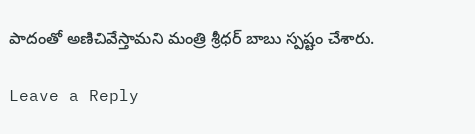పాదంతో అణిచివేస్తామని మంత్రి శ్రీధర్‌ ‌బాబు స్పష్టం చేశారు.

Leave a Reply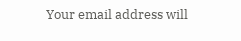Your email address will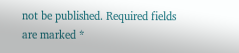not be published. Required fields are marked *